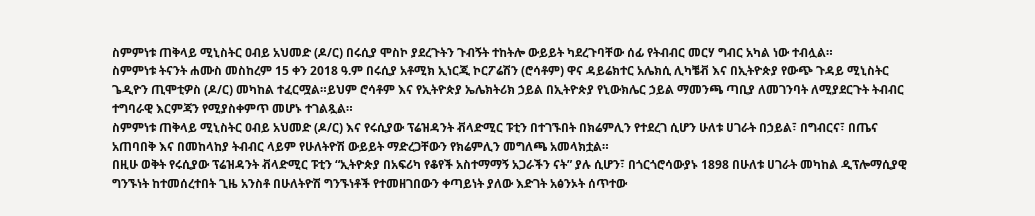ስምምነቱ ጠቅላይ ሚኒስትር ዐብይ አህመድ (ዶ/ር) በሩሲያ ሞስኮ ያደረጉትን ጉብኝት ተከትሎ ውይይት ካደረጉባቸው ሰፊ የትብብር መርሃ ግብር አካል ነው ተብሏል።
ስምምነቱ ትናንት ሐሙስ መስከረም 15 ቀን 2018 ዓ.ም በሩሲያ አቶሚክ ኢነርጂ ኮርፖሬሽን (ሮሳቶም) ዋና ዳይሬክተር አሌክሲ ሊካቼቭ እና በኢትዮጵያ የውጭ ጉዳይ ሚኒስትር ጌዲዮን ጢሞቲዎስ (ዶ/ር) መካከል ተፈርሟል።ይህም ሮሳቶም እና የኢትዮጵያ ኤሌክትሪክ ኃይል በኢትዮጵያ የኒውክሌር ኃይል ማመንጫ ጣቢያ ለመገንባት ለሚያደርጉት ትብብር ተግባራዊ እርምጃን የሚያስቀምጥ መሆኑ ተገልጿል።
ስምምነቱ ጠቅላይ ሚኒስትር ዐብይ አህመድ (ዶ/ር) እና የሩሲያው ፕሬዝዳንት ቭላድሚር ፑቲን በተገኙበት በክሬምሊን የተደረገ ሲሆን ሁለቱ ሀገራት በኃይል፣ በግብርና፣ በጤና አጠባበቅ እና በመከላከያ ትብብር ላይም የሁለትዮሽ ውይይት ማድረጋቸውን የክሬምሊን መግለጫ አመላክቷል።
በዚሁ ወቅት የሩሲያው ፕሬዝዳንት ቭላድሚር ፑቲን “ኢትዮጵያ በአፍሪካ የቆየች አስተማማኝ አጋራችን ናት” ያሉ ሲሆን፣ በጎርጎሮሳውያኑ 1898 በሁለቱ ሀገራት መካከል ዲፕሎማሲያዊ ግንኙነት ከተመሰረተበት ጊዜ አንስቶ በሁለትዮሽ ግንኙነቶች የተመዘገበውን ቀጣይነት ያለው እድገት አፅንኦት ሰጥተው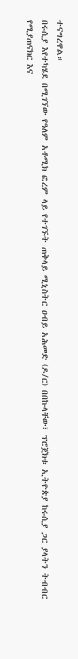ተናግረዋል።
በሩሲያ እየተካሄደ በሚገኘው የዓለም አቶሚክ ፎረም ላይ የተገኙት ጠቅላይ ሚኒስትር ዐብይ አሕመድ (ዶ/ር) በበኩላቸው፣ ፕሮጀክቱ ኢትዮጵያ ከሩሲያ ጋር ያላትን ትብብር የሚያጠናክር እና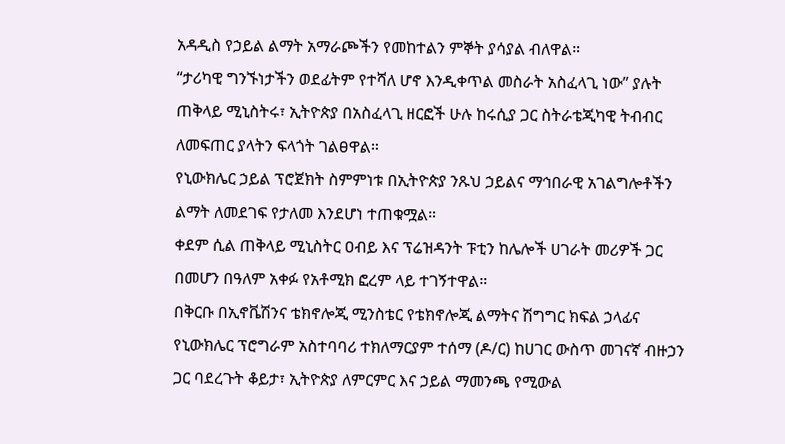አዳዲስ የኃይል ልማት አማራጮችን የመከተልን ምኞት ያሳያል ብለዋል።
“ታሪካዊ ግንኙነታችን ወደፊትም የተሻለ ሆኖ እንዲቀጥል መስራት አስፈላጊ ነው” ያሉት ጠቅላይ ሚኒስትሩ፣ ኢትዮጵያ በአስፈላጊ ዘርፎች ሁሉ ከሩሲያ ጋር ስትራቴጂካዊ ትብብር ለመፍጠር ያላትን ፍላጎት ገልፀዋል።
የኒውክሌር ኃይል ፕሮጀክት ስምምነቱ በኢትዮጵያ ንጹህ ኃይልና ማኅበራዊ አገልግሎቶችን ልማት ለመደገፍ የታለመ እንደሆነ ተጠቁሟል።
ቀደም ሲል ጠቅላይ ሚኒስትር ዐብይ እና ፕሬዝዳንት ፑቲን ከሌሎች ሀገራት መሪዎች ጋር በመሆን በዓለም አቀፉ የአቶሚክ ፎረም ላይ ተገኝተዋል።
በቅርቡ በኢኖቬሽንና ቴክኖሎጂ ሚንስቴር የቴክኖሎጂ ልማትና ሽግግር ክፍል ኃላፊና የኒውክሌር ፕሮግራም አስተባባሪ ተክለማርያም ተሰማ (ዶ/ር) ከሀገር ውስጥ መገናኛ ብዙኃን ጋር ባደረጉት ቆይታ፣ ኢትዮጵያ ለምርምር እና ኃይል ማመንጫ የሚውል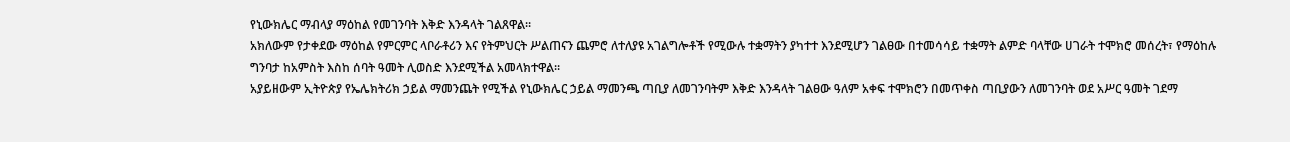የኒውክሌር ማብላያ ማዕከል የመገንባት እቅድ እንዳላት ገልጸዋል።
አክለውም የታቀደው ማዕከል የምርምር ላቦራቶሪን እና የትምህርት ሥልጠናን ጨምሮ ለተለያዩ አገልግሎቶች የሚውሉ ተቋማትን ያካተተ እንደሚሆን ገልፀው በተመሳሳይ ተቋማት ልምድ ባላቸው ሀገራት ተሞክሮ መሰረት፣ የማዕከሉ ግንባታ ከአምስት እስከ ሰባት ዓመት ሊወስድ እንደሚችል አመላክተዋል።
አያይዘውም ኢትዮጵያ የኤሌክትሪክ ኃይል ማመንጨት የሚችል የኒውክሌር ኃይል ማመንጫ ጣቢያ ለመገንባትም እቅድ እንዳላት ገልፀው ዓለም አቀፍ ተሞክሮን በመጥቀስ ጣቢያውን ለመገንባት ወደ አሥር ዓመት ገደማ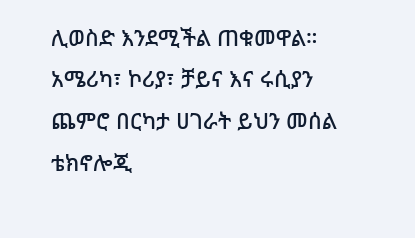ሊወስድ እንደሚችል ጠቁመዋል።
አሜሪካ፣ ኮሪያ፣ ቻይና እና ሩሲያን ጨምሮ በርካታ ሀገራት ይህን መሰል ቴክኖሎጂ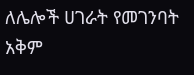ለሌሎች ሀገራት የመገንባት አቅም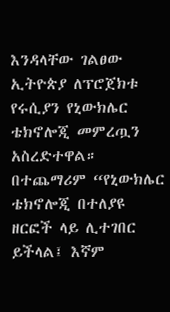እንዳላቸው ገልፀው ኢትዮጵያ ለፕሮጀክቱ የሩሲያን የኒውክሌር ቴክኖሎጂ መምረጧን አስረድተዋል።
በተጨማሪም “የኒውክሌር ቴክኖሎጂ በተለያዩ ዘርፎች ላይ ሊተገበር ይችላል፤ እኛም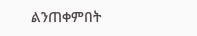ልንጠቀምበት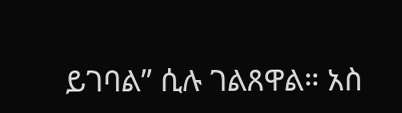ይገባል” ሲሉ ገልጸዋል። አስ